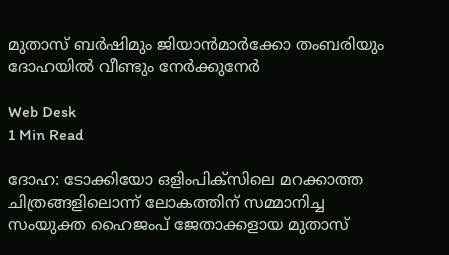മുതാസ് ബര്‍ഷിമും ജിയാന്‍മാര്‍ക്കോ തംബരിയും ദോഹയില്‍ വീണ്ടും നേര്‍ക്കുനേര്‍

Web Desk
1 Min Read

ദോഹ: ടോക്കിയോ ഒളിംപിക്‌സിലെ മറക്കാത്ത ചിത്രങ്ങളിലൊന്ന് ലോകത്തിന് സമ്മാനിച്ച സംയുക്ത ഹൈജംപ് ജേതാക്കളായ മുതാസ്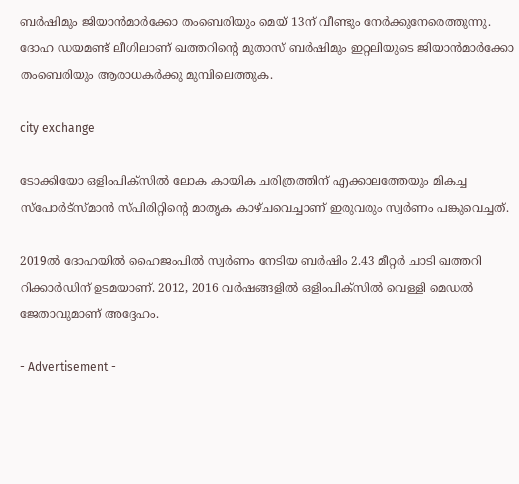ബര്‍ഷിമും ജിയാന്‍മാര്‍ക്കോ തംബെരിയും മെയ് 13ന് വീണ്ടും നേര്‍ക്കുനേരെത്തുന്നു. ദോഹ ഡയമണ്ട് ലീഗിലാണ് ഖത്തറിന്റെ മുതാസ് ബര്‍ഷിമും ഇറ്റലിയുടെ ജിയാന്‍മാര്‍ക്കോ തംബെരിയും ആരാധകര്‍ക്കു മുമ്പിലെത്തുക.

city exchange

ടോക്കിയോ ഒളിംപിക്‌സില്‍ ലോക കായിക ചരിത്രത്തിന് എക്കാലത്തേയും മികച്ച സ്‌പോര്‍ട്‌സ്മാന്‍ സ്പിരിറ്റിന്റെ മാതൃക കാഴ്ചവെച്ചാണ് ഇരുവരും സ്വര്‍ണം പങ്കുവെച്ചത്.

2019ല്‍ ദോഹയില്‍ ഹൈജംപില്‍ സ്വര്‍ണം നേടിയ ബര്‍ഷിം 2.43 മീറ്റര്‍ ചാടി ഖത്തറി റിക്കാര്‍ഡിന് ഉടമയാണ്. 2012, 2016 വര്‍ഷങ്ങളില്‍ ഒളിംപിക്‌സില്‍ വെള്ളി മെഡല്‍ ജേതാവുമാണ് അദ്ദേഹം.

- Advertisement -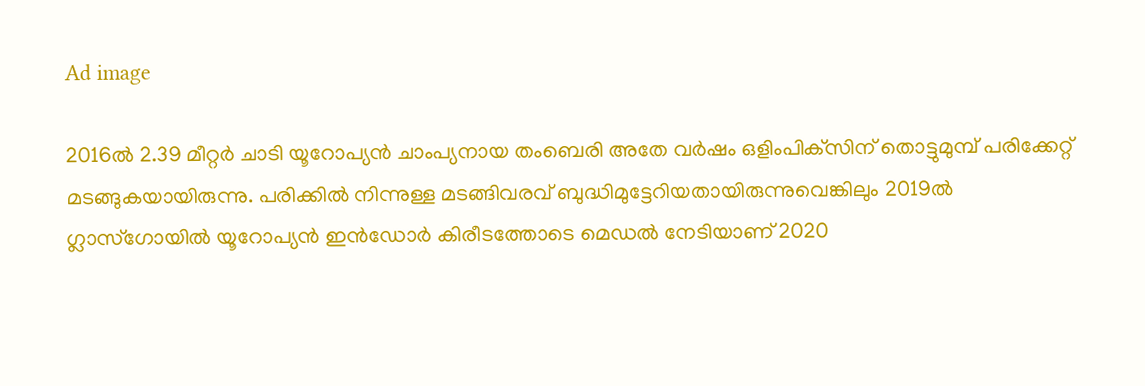Ad image

2016ല്‍ 2.39 മീറ്റര്‍ ചാടി യൂറോപ്യന്‍ ചാംപ്യനായ തംബെരി അതേ വര്‍ഷം ഒളിംപിക്‌സിന് തൊട്ടുമുമ്പ് പരിക്കേറ്റ് മടങ്ങുകയായിരുന്നു. പരിക്കില്‍ നിന്നുള്ള മടങ്ങിവരവ് ബുദ്ധിമുട്ടേറിയതായിരുന്നുവെങ്കിലും 2019ല്‍ ഗ്ലാസ്‌ഗോയില്‍ യൂറോപ്യന്‍ ഇന്‍ഡോര്‍ കിരീടത്തോടെ മെഡല്‍ നേടിയാണ് 2020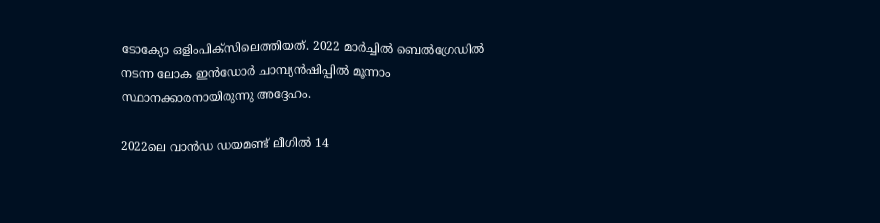ടോക്യോ ഒളിംപിക്‌സിലെത്തിയത്. 2022 മാര്‍ച്ചില്‍ ബെല്‍ഗ്രേഡില്‍ നടന്ന ലോക ഇന്‍ഡോര്‍ ചാമ്പ്യന്‍ഷിപ്പില്‍ മൂന്നാം സ്ഥാനക്കാരനായിരുന്നു അദ്ദേഹം.

2022ലെ വാന്‍ഡ ഡയമണ്ട് ലീഗില്‍ 14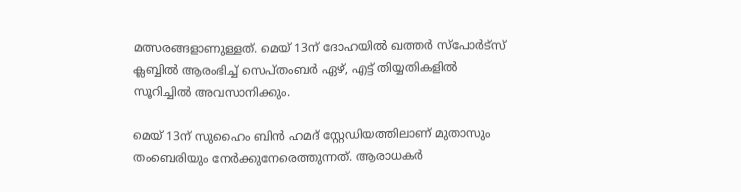മത്സരങ്ങളാണുള്ളത്. മെയ് 13ന് ദോഹയില്‍ ഖത്തര്‍ സ്‌പോര്‍ട്‌സ് ക്ലബ്ബില്‍ ആരംഭിച്ച് സെപ്തംബര്‍ ഏഴ്, എട്ട് തിയ്യതികളില്‍ സൂറിച്ചില്‍ അവസാനിക്കും.

മെയ് 13ന് സുഹൈം ബിന്‍ ഹമദ് സ്റ്റേഡിയത്തിലാണ് മുതാസും തംബെരിയും നേര്‍ക്കുനേരെത്തുന്നത്. ആരാധകര്‍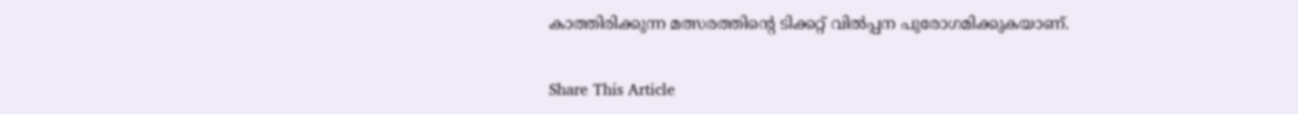കാത്തിരിക്കുന്ന മത്സരത്തിന്റെ ടിക്കറ്റ് വില്‍പ്പന പുരോഗമിക്കുകയാണ്.

Share This Article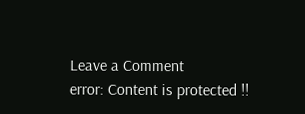Leave a Comment
error: Content is protected !!